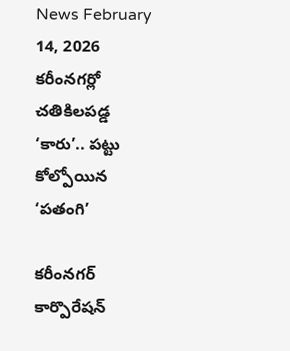News February 14, 2026
కరీంనగర్లో చతికిలపడ్డ ‘కారు’.. పట్టు కోల్పోయిన ‘పతంగి’

కరీంనగర్ కార్పొరేషన్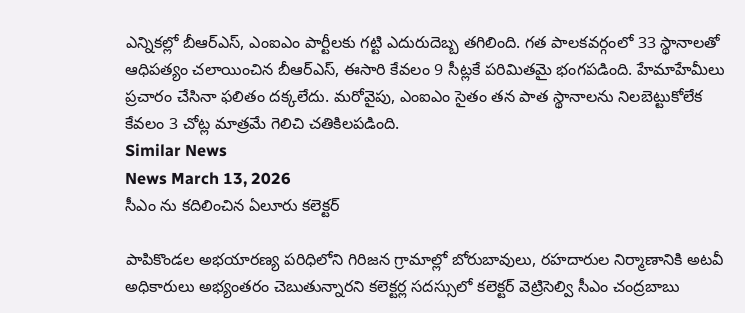ఎన్నికల్లో బీఆర్ఎస్, ఎంఐఎం పార్టీలకు గట్టి ఎదురుదెబ్బ తగిలింది. గత పాలకవర్గంలో 33 స్థానాలతో ఆధిపత్యం చలాయించిన బీఆర్ఎస్, ఈసారి కేవలం 9 సీట్లకే పరిమితమై భంగపడింది. హేమాహేమీలు ప్రచారం చేసినా ఫలితం దక్కలేదు. మరోవైపు, ఎంఐఎం సైతం తన పాత స్థానాలను నిలబెట్టుకోలేక కేవలం 3 చోట్ల మాత్రమే గెలిచి చతికిలపడింది.
Similar News
News March 13, 2026
సీఎం ను కదిలించిన ఏలూరు కలెక్టర్

పాపికొండల అభయారణ్య పరిధిలోని గిరిజన గ్రామాల్లో బోరుబావులు, రహదారుల నిర్మాణానికి అటవీ అధికారులు అభ్యంతరం చెబుతున్నారని కలెక్టర్ల సదస్సులో కలెక్టర్ వెట్రిసెల్వి సీఎం చంద్రబాబు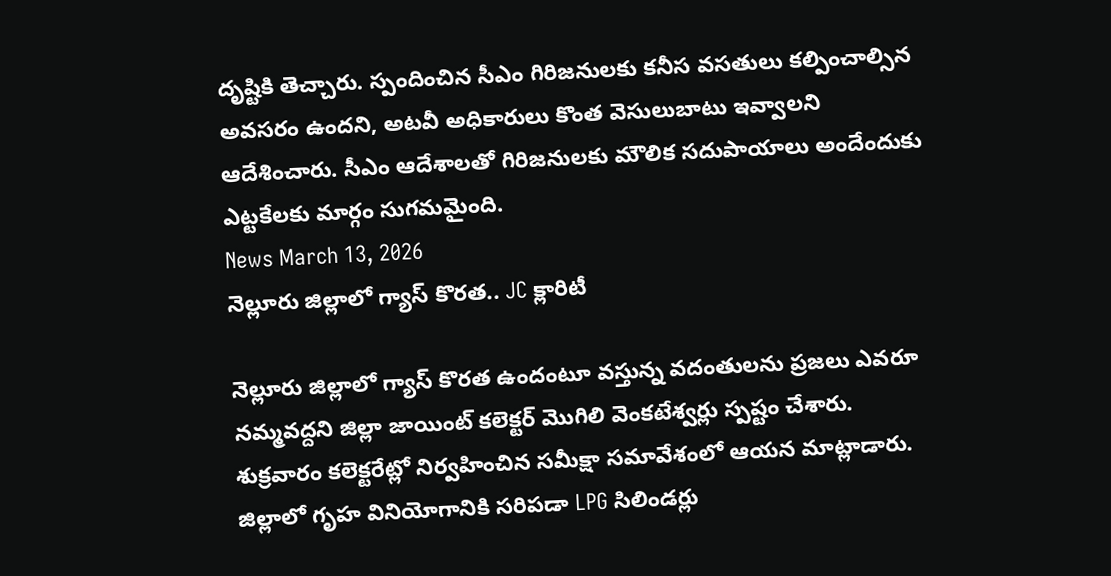దృష్టికి తెచ్చారు. స్పందించిన సీఎం గిరిజనులకు కనీస వసతులు కల్పించాల్సిన అవసరం ఉందని, అటవీ అధికారులు కొంత వెసులుబాటు ఇవ్వాలని ఆదేశించారు. సీఎం ఆదేశాలతో గిరిజనులకు మౌలిక సదుపాయాలు అందేందుకు ఎట్టకేలకు మార్గం సుగమమైంది.
News March 13, 2026
నెల్లూరు జిల్లాలో గ్యాస్ కొరత.. JC క్లారిటీ

నెల్లూరు జిల్లాలో గ్యాస్ కొరత ఉందంటూ వస్తున్న వదంతులను ప్రజలు ఎవరూ నమ్మవద్దని జిల్లా జాయింట్ కలెక్టర్ మొగిలి వెంకటేశ్వర్లు స్పష్టం చేశారు. శుక్రవారం కలెక్టరేట్లో నిర్వహించిన సమీక్షా సమావేశంలో ఆయన మాట్లాడారు. జిల్లాలో గృహ వినియోగానికి సరిపడా LPG సిలిండర్లు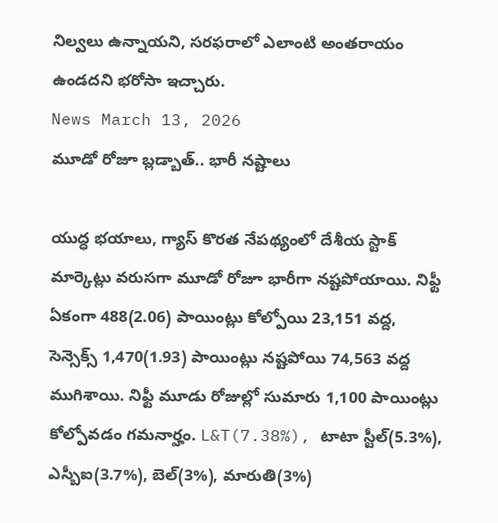నిల్వలు ఉన్నాయని, సరఫరాలో ఎలాంటి అంతరాయం ఉండదని భరోసా ఇచ్చారు.
News March 13, 2026
మూడో రోజూ బ్లడ్బాత్.. భారీ నష్టాలు

యుద్ధ భయాలు, గ్యాస్ కొరత నేపథ్యంలో దేశీయ స్టాక్ మార్కెట్లు వరుసగా మూడో రోజూ భారీగా నష్టపోయాయి. నిఫ్టీ ఏకంగా 488(2.06) పాయింట్లు కోల్పోయి 23,151 వద్ద, సెన్సెక్స్ 1,470(1.93) పాయింట్లు నష్టపోయి 74,563 వద్ద ముగిశాయి. నిఫ్టీ మూడు రోజుల్లో సుమారు 1,100 పాయింట్లు కోల్పోవడం గమనార్హం. L&T(7.38%), టాటా స్టీల్(5.3%), ఎస్బీఐ(3.7%), బెల్(3%), మారుతి(3%)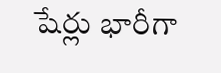షేర్లు భారీగా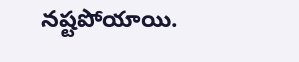నష్టపోయాయి.